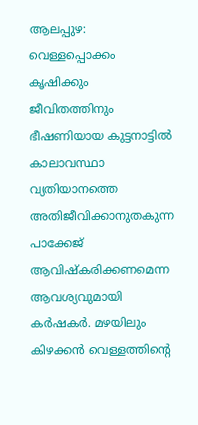ആലപ്പുഴ: വെള്ളപ്പൊക്കം കൃഷിക്കും ജീവിതത്തിനും ഭീഷണിയായ കുട്ടനാട്ടിൽ കാലാവസ്ഥാ വ്യതിയാനത്തെ അതിജീവിക്കാനുതകുന്ന പാക്കേജ് ആവിഷ്കരിക്കണമെന്ന ആവശ്യവുമായി കർഷകർ. മഴയിലും കിഴക്കൻ വെള്ളത്തിന്റെ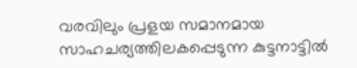വരവിലും പ്രളയ സമാനമായ സാഹചര്യത്തിലകപ്പെടുന്ന കുട്ടനാട്ടിൽ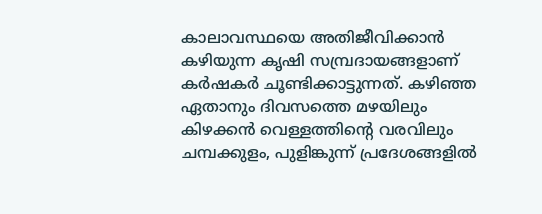കാലാവസ്ഥയെ അതിജീവിക്കാൻ കഴിയുന്ന കൃഷി സമ്പ്രദായങ്ങളാണ് കർഷകർ ചൂണ്ടിക്കാട്ടുന്നത്. കഴിഞ്ഞ ഏതാനും ദിവസത്തെ മഴയിലും കിഴക്കൻ വെള്ളത്തിന്റെ വരവിലും ചമ്പക്കുളം, പുളിങ്കുന്ന് പ്രദേശങ്ങളിൽ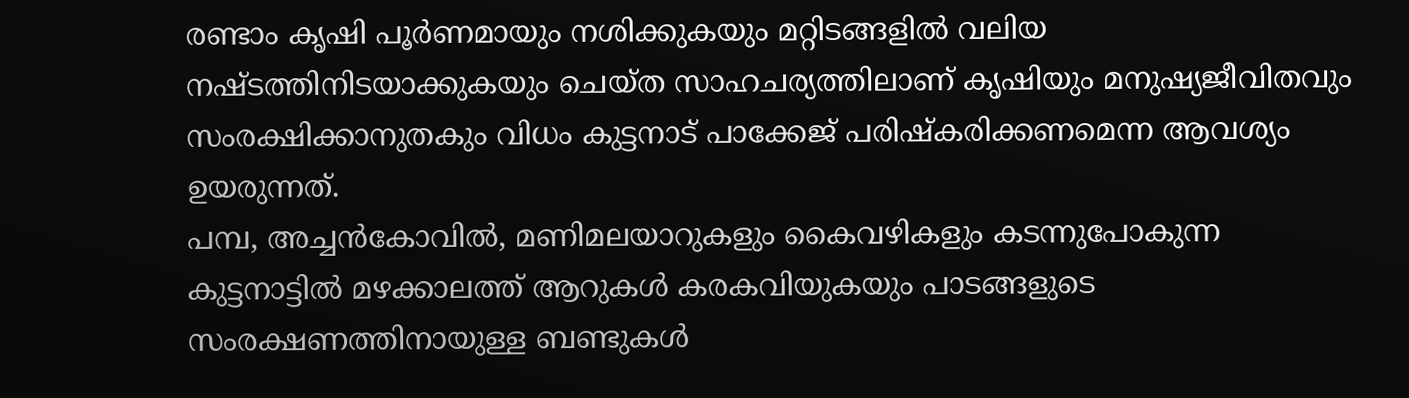രണ്ടാം കൃഷി പൂർണമായും നശിക്കുകയും മറ്റിടങ്ങളിൽ വലിയ നഷ്ടത്തിനിടയാക്കുകയും ചെയ്ത സാഹചര്യത്തിലാണ് കൃഷിയും മനുഷ്യജീവിതവും സംരക്ഷിക്കാനുതകും വിധം കുട്ടനാട് പാക്കേജ് പരിഷ്കരിക്കണമെന്ന ആവശ്യം ഉയരുന്നത്.
പമ്പ, അച്ചൻകോവിൽ, മണിമലയാറുകളും കൈവഴികളും കടന്നുപോകുന്ന കുട്ടനാട്ടിൽ മഴക്കാലത്ത് ആറുകൾ കരകവിയുകയും പാടങ്ങളുടെ സംരക്ഷണത്തിനായുള്ള ബണ്ടുകൾ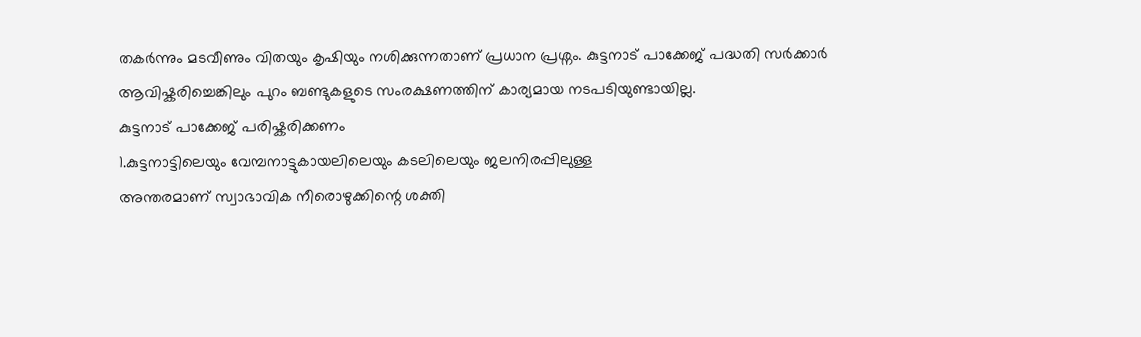തകർന്നും മടവീണും വിതയും കൃഷിയും നശിക്കുന്നതാണ് പ്രധാന പ്രശ്നം. കുട്ടനാട് പാക്കേജ് പദ്ധതി സർക്കാർ ആവിഷ്കരിച്ചെങ്കിലും പുറം ബണ്ടുകളുടെ സംരക്ഷണത്തിന് കാര്യമായ നടപടിയുണ്ടായില്ല.
കുട്ടനാട് പാക്കേജ് പരിഷ്കരിക്കണം
1.കുട്ടനാട്ടിലെയും വേമ്പനാട്ടുകായലിലെയും കടലിലെയും ജലനിരപ്പിലുള്ള
അന്തരമാണ് സ്വാഭാവിക നീരൊഴുക്കിന്റെ ശക്തി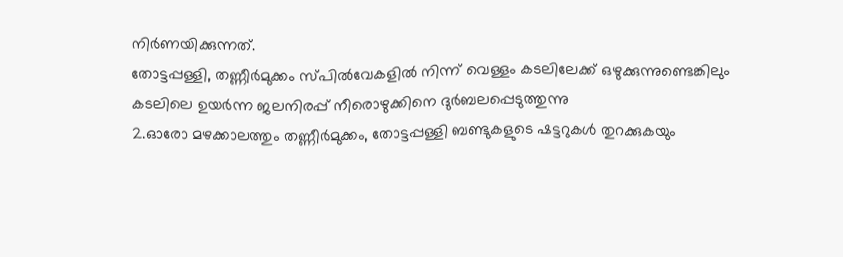നിർണയിക്കുന്നത്.
തോട്ടപ്പള്ളി, തണ്ണീർമുക്കം സ്പിൽവേകളിൽ നിന്ന് വെള്ളം കടലിലേക്ക് ഒഴുക്കുന്നുണ്ടെങ്കിലും കടലിലെ ഉയർന്ന ജലനിരപ്പ് നീരൊഴുക്കിനെ ദുർബലപ്പെടുത്തുന്നു
2.ഓരോ മഴക്കാലത്തും തണ്ണീർമുക്കം, തോട്ടപ്പള്ളി ബണ്ടുകളുടെ ഷട്ടറുകൾ തുറക്കുകയും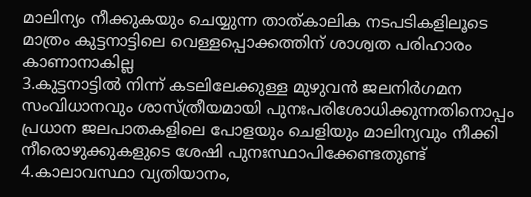മാലിന്യം നീക്കുകയും ചെയ്യുന്ന താത്കാലിക നടപടികളിലൂടെ മാത്രം കുട്ടനാട്ടിലെ വെള്ളപ്പൊക്കത്തിന് ശാശ്വത പരിഹാരം കാണാനാകില്ല
3.കുട്ടനാട്ടിൽ നിന്ന് കടലിലേക്കുള്ള മുഴുവൻ ജലനിർഗമന സംവിധാനവും ശാസ്ത്രീയമായി പുനഃപരിശോധിക്കുന്നതിനൊപ്പം പ്രധാന ജലപാതകളിലെ പോളയും ചെളിയും മാലിന്യവും നീക്കി നീരൊഴുക്കുകളുടെ ശേഷി പുനഃസ്ഥാപിക്കേണ്ടതുണ്ട്
4.കാലാവസ്ഥാ വ്യതിയാനം,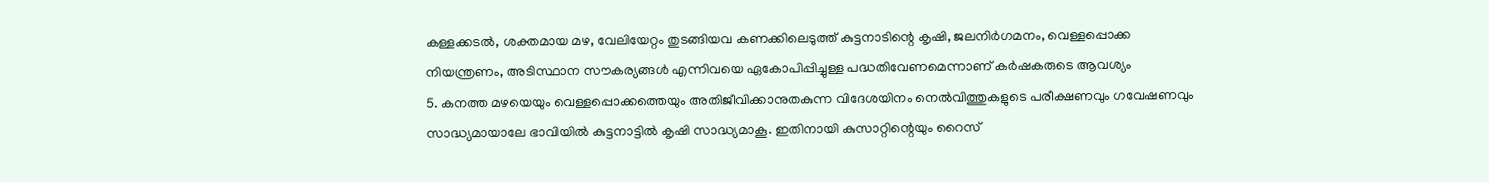കള്ളക്കടൽ, ശക്തമായ മഴ, വേലിയേറ്റം തുടങ്ങിയവ കണക്കിലെടുത്ത് കുട്ടനാടിന്റെ കൃഷി, ജലനിർഗമനം, വെള്ളപ്പൊക്ക നിയന്ത്രണം, അടിസ്ഥാന സൗകര്യങ്ങൾ എന്നിവയെ ഏകോപിപ്പിച്ചുള്ള പദ്ധതിവേണമെന്നാണ് കർഷകരുടെ ആവശ്യം
5. കനത്ത മഴയെയും വെള്ളപ്പൊക്കത്തെയും അതിജീവിക്കാനുതകുന്ന വിദേശയിനം നെൽവിത്തുകളുടെ പരീക്ഷണവും ഗവേഷണവും സാദ്ധ്യമായാലേ ഭാവിയിൽ കുട്ടനാട്ടിൽ കൃഷി സാദ്ധ്യമാകൂ. ഇതിനായി കുസാറ്റിന്റെയും റൈസ്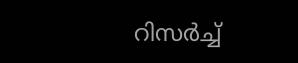റിസർച്ച്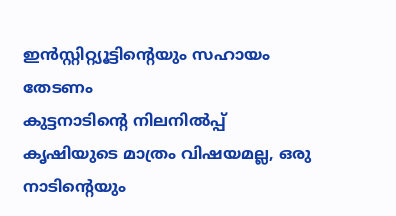ഇൻസ്റ്റിറ്റ്യൂട്ടിന്റെയും സഹായം തേടണം
കുട്ടനാടിന്റെ നിലനിൽപ്പ് കൃഷിയുടെ മാത്രം വിഷയമല്ല, ഒരു നാടിന്റെയും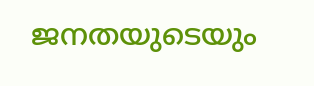ജനതയുടെയും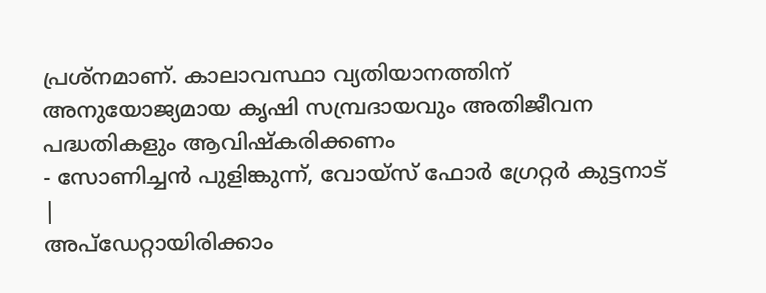പ്രശ്നമാണ്. കാലാവസ്ഥാ വ്യതിയാനത്തിന് അനുയോജ്യമായ കൃഷി സമ്പ്രദായവും അതിജീവന പദ്ധതികളും ആവിഷ്കരിക്കണം
- സോണിച്ചൻ പുളിങ്കുന്ന്, വോയ്സ് ഫോർ ഗ്രേറ്റർ കുട്ടനാട്
|
അപ്ഡേറ്റായിരിക്കാം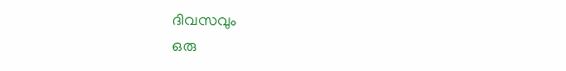ദിവസവും
ഒരു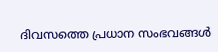ദിവസത്തെ പ്രധാന സംഭവങ്ങൾ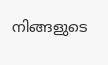നിങ്ങളുടെ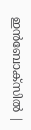ഇൻബോക്സിൽ |